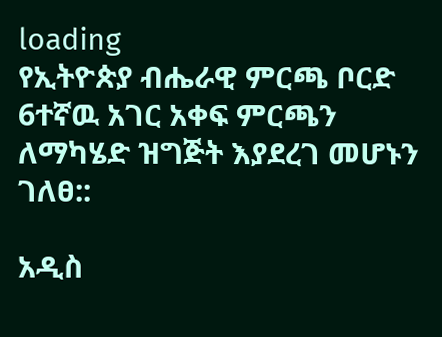loading
የኢትዮጵያ ብሔራዊ ምርጫ ቦርድ 6ተኛዉ አገር አቀፍ ምርጫን ለማካሄድ ዝግጅት እያደረገ መሆኑን ገለፀ::

አዲስ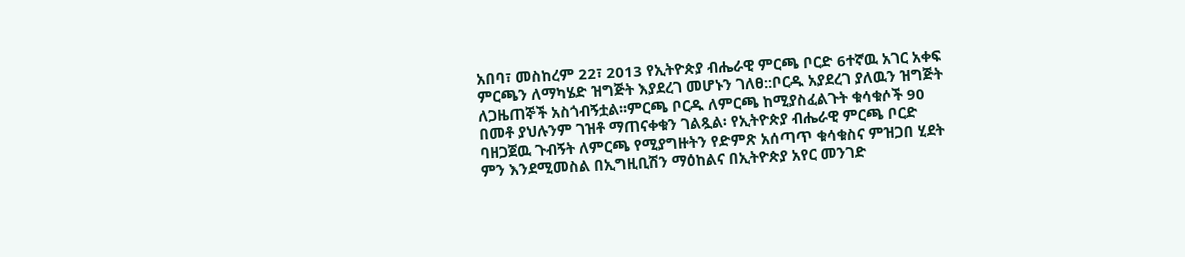አበባ፣ መስከረም 22፣ 2013 የኢትዮጵያ ብሔራዊ ምርጫ ቦርድ 6ተኛዉ አገር አቀፍ ምርጫን ለማካሄድ ዝግጅት እያደረገ መሆኑን ገለፀ::ቦርዱ አያደረገ ያለዉን ዝግጅት ለጋዜጠኞች አስጎብኝቷል፡፡ምርጫ ቦርዱ ለምርጫ ከሚያስፈልጉት ቁሳቁሶች 90 በመቶ ያህሉንም ገዝቶ ማጠናቀቁን ገልጿል፡ የኢትዮጵያ ብሔራዊ ምርጫ ቦርድ ባዘጋጀዉ ጉብኝት ለምርጫ የሚያግዙትን የድምጽ አሰጣጥ ቁሳቁስና ምዝጋበ ሂደት ምን እንደሚመስል በኢግዚቢሽን ማዕከልና በኢትዮጵያ አየር መንገድ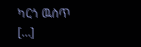ካርጎ ዉስጥ […]